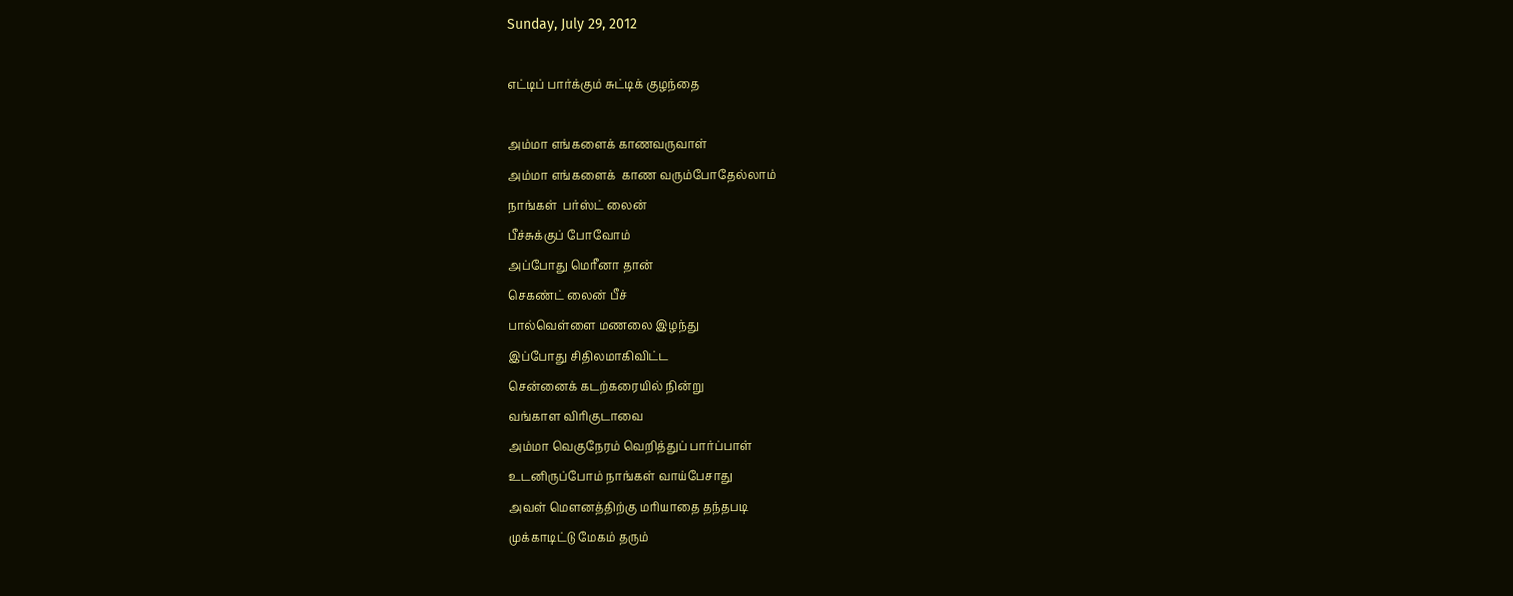Sunday, July 29, 2012

எட்டிப் பார்க்கும் சுட்டிக் குழந்தை

அம்மா எங்களைக் காணவருவாள்
அம்மா எங்களைக்  காண வரும்போதேல்லாம்
நாங்கள்  பர்ஸ்ட் லைன்
பீச்சுக்குப் போவோம்
அப்போது மெரீனா தான்
செகண்ட் லைன் பீச்
பால்வெள்ளை மணலை இழந்து
இப்போது சிதிலமாகிவிட்ட
சென்னைக் கடற்கரையில் நின்று
வங்காள விரிகுடாவை
அம்மா வெகுநேரம் வெறித்துப் பார்ப்பாள்
உடனிருப்போம் நாங்கள் வாய்பேசாது
அவள் மௌனத்திற்கு மரியாதை தந்தபடி
முக்காடிட்டு மேகம் தரும்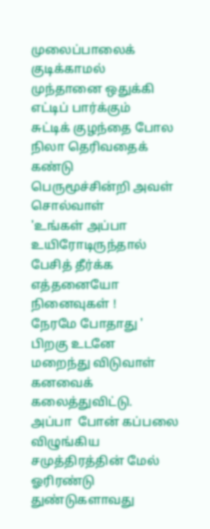முலைப்பாலைக் குடிக்காமல்
முந்தானை ஒதுக்கி
எட்டிப் பார்க்கும்
சுட்டிக் குழந்தை போல
நிலா தெரிவதைக் கண்டு
பெருமூச்சின்றி அவள் சொல்வாள்
'உங்கள் அப்பா உயிரோடிருந்தால்
பேசித் தீர்க்க எத்தனையோ நினைவுகள் !
நேரமே போதாது '
பிறகு உடனே
மறைந்து விடுவாள்
கனவைக் கலைத்துவிட்டு.
அப்பா  போன் கப்பலை
விழுங்கிய சமுத்திரத்தின் மேல்
ஓரிரண்டு துண்டுகளாவது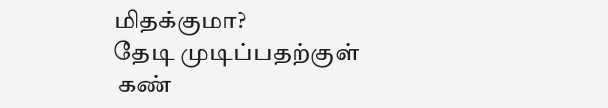மிதக்குமா?
தேடி முடிப்பதற்குள்
 கண்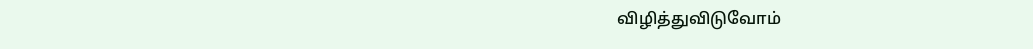விழித்துவிடுவோம்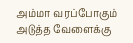அம்மா வரப்போகும்
அடுத்த வேளைக்கு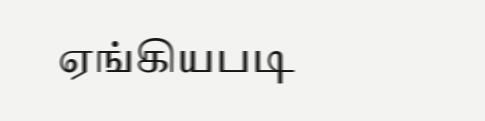ஏங்கியபடி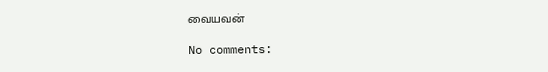வையவன்

No comments: